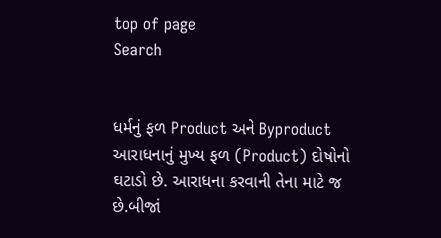top of page
Search


ધર્મનું ફળ Product અને Byproduct
આરાધનાનું મુખ્ય ફળ (Product) દોષોનો ઘટાડો છે. આરાધના કરવાની તેના માટે જ છે.બીજાં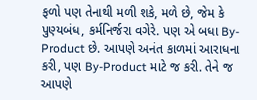ફળો પણ તેનાથી મળી શકે, મળે છે, જેમ કે પુણ્યબંધ, કર્મનિર્જરા વગેરે. પણ એ બધા By-Product છે. આપણે અનંત કાળમાં આરાધના કરી, પણ By-Product માટે જ કરી. તેને જ આપણે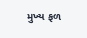મુખ્ય ફળ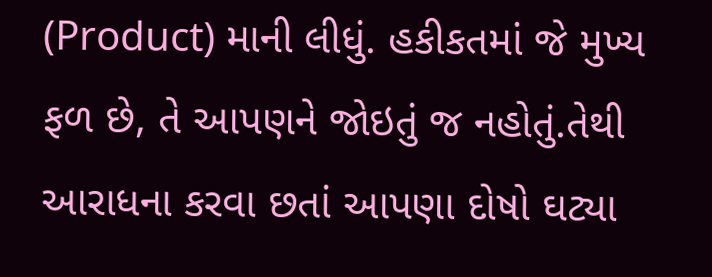(Product) માની લીધું. હકીકતમાં જે મુખ્ય ફળ છે, તે આપણને જોઇતું જ નહોતું.તેથી આરાધના કરવા છતાં આપણા દોષો ઘટ્યા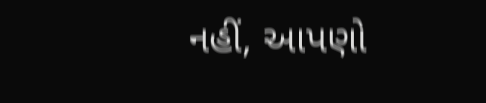નહીં, આપણો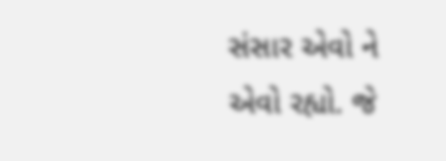સંસાર એવો ને એવો રહ્યો. જે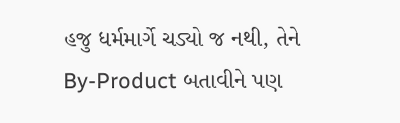હજુ ધર્મમાર્ગે ચડ્યો જ નથી, તેને By-Product બતાવીને પણ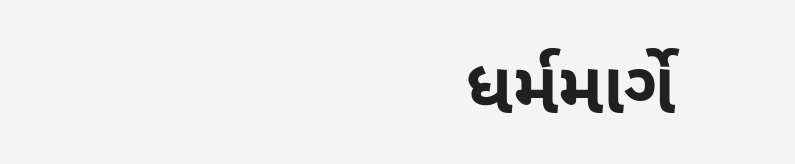ધર્મમાર્ગે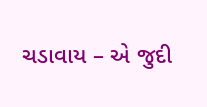ચડાવાય – એ જુદી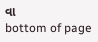વા
bottom of page